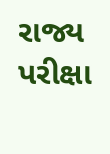રાજ્ય પરીક્ષા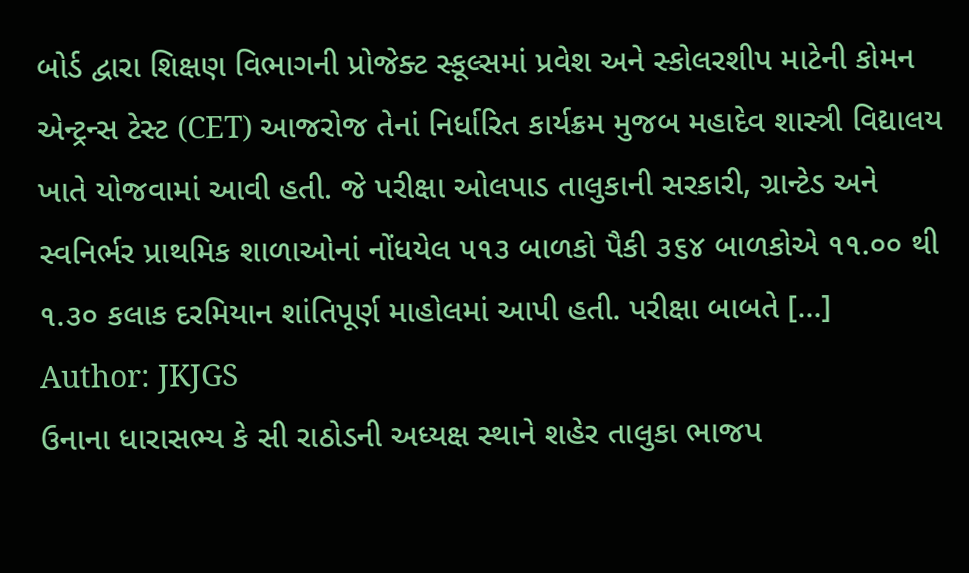બોર્ડ દ્વારા શિક્ષણ વિભાગની પ્રોજેક્ટ સ્કૂલ્સમાં પ્રવેશ અને સ્કોલરશીપ માટેની કોમન એન્ટ્રન્સ ટેસ્ટ (CET) આજરોજ તેનાં નિર્ધારિત કાર્યક્રમ મુજબ મહાદેવ શાસ્ત્રી વિદ્યાલય ખાતે યોજવામાં આવી હતી. જે પરીક્ષા ઓલપાડ તાલુકાની સરકારી, ગ્રાન્ટેડ અને સ્વનિર્ભર પ્રાથમિક શાળાઓનાં નોંધયેલ ૫૧૩ બાળકો પૈકી ૩૬૪ બાળકોએ ૧૧.૦૦ થી ૧.૩૦ કલાક દરમિયાન શાંતિપૂર્ણ માહોલમાં આપી હતી. પરીક્ષા બાબતે […]
Author: JKJGS
ઉનાના ધારાસભ્ય કે સી રાઠોડની અધ્યક્ષ સ્થાને શહેર તાલુકા ભાજપ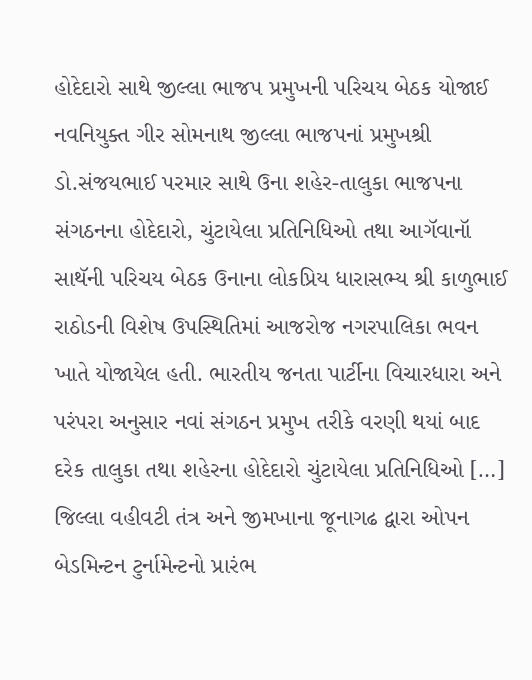હોદેદારો સાથે જીલ્લા ભાજપ પ્રમુખની પરિચય બેઠક યોજાઈ
નવનિયુક્ત ગીર સોમનાથ જીલ્લા ભાજપનાં પ્રમુખશ્રી ડો.સંજયભાઈ પરમાર સાથે ઉના શહેર-તાલુકા ભાજપના સંગઠનના હોદેદારો, ચુંટાયેલા પ્રતિનિધિઓ તથા આગૅવાનૉ સાથૅની પરિચય બેઠક ઉનાના લોકપ્રિય ધારાસભ્ય શ્રી કાળુભાઈ રાઠોડની વિશેષ ઉપસ્થિતિમાં આજરોજ નગરપાલિકા ભવન ખાતે યોજાયેલ હતી. ભારતીય જનતા પાર્ટીના વિચારધારા અને પરંપરા અનુસાર નવાં સંગઠન પ્રમુખ તરીકે વરણી થયાં બાદ દરેક તાલુકા તથા શહેરના હોદેદારો ચુંટાયેલા પ્રતિનિધિઓ […]
જિલ્લા વહીવટી તંત્ર અને જીમખાના જૂનાગઢ દ્વારા ઓપન બેડમિન્ટન ટુર્નામેન્ટનો પ્રારંભ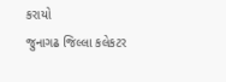કરાયો
જુનાગઢ જિલ્લા કલેકટર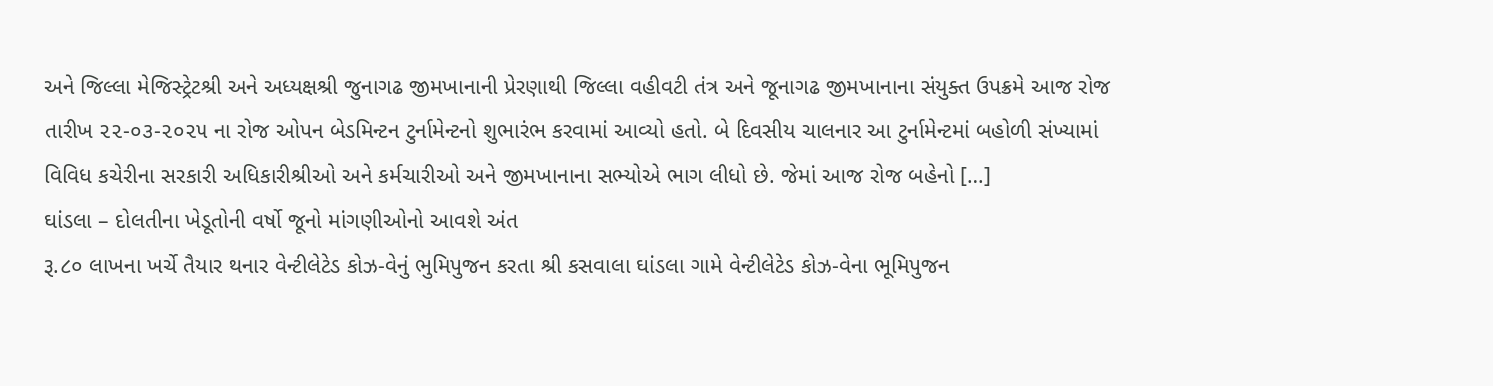અને જિલ્લા મેજિસ્ટ્રેટશ્રી અને અધ્યક્ષશ્રી જુનાગઢ જીમખાનાની પ્રેરણાથી જિલ્લા વહીવટી તંત્ર અને જૂનાગઢ જીમખાનાના સંયુક્ત ઉપક્રમે આજ રોજ તારીખ ૨૨-૦૩-૨૦૨૫ ના રોજ ઓપન બેડમિન્ટન ટુર્નામેન્ટનો શુભારંભ કરવામાં આવ્યો હતો. બે દિવસીય ચાલનાર આ ટુર્નામેન્ટમાં બહોળી સંખ્યામાં વિવિધ કચેરીના સરકારી અધિકારીશ્રીઓ અને કર્મચારીઓ અને જીમખાનાના સભ્યોએ ભાગ લીધો છે. જેમાં આજ રોજ બહેનો […]
ઘાંડલા – દોલતીના ખેડૂતોની વર્ષો જૂનો માંગણીઓનો આવશે અંત
રૂ.૮૦ લાખના ખર્ચે તૈયાર થનાર વેન્ટીલેટેડ કોઝ-વેનું ભુમિપુજન કરતા શ્રી કસવાલા ઘાંડલા ગામે વેન્ટીલેટેડ કોઝ-વેના ભૂમિપુજન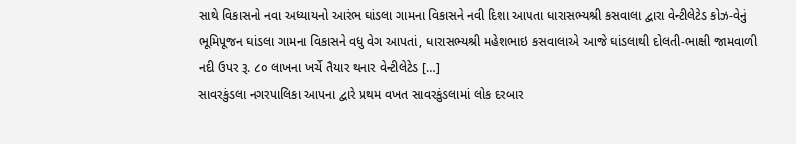સાથે વિકાસનો નવા અધ્યાયનો આરંભ ઘાંડલા ગામના વિકાસને નવી દિશા આ૫તા ધારાસભ્યશ્રી કસવાલા દ્વારા વેન્ટીલેટેડ કોઝ-વેનું ભૂમિપૂજન ઘાંડલા ગામના વિકાસને વધુ વેગ આપતાં, ધારાસભ્યશ્રી મહેશભાઇ કસવાલાએ આજે ઘાંડલાથી દોલતી-ભાક્ષી જામવાળી નદી ઉપર રૂ. ૮૦ લાખના ખર્ચે તૈયાર થનાર વેન્ટીલેટેડ […]
સાવરકુંડલા નગરપાલિકા આપના દ્વારે પ્રથમ વખત સાવરકુંડલામાં લોક દરબાર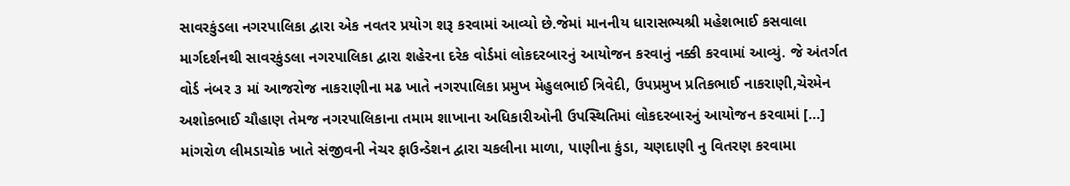સાવરકુંડલા નગરપાલિકા દ્વારા એક નવતર પ્રયોગ શરૂ કરવામાં આવ્યો છે.જેમાં માનનીય ધારાસભ્યશ્રી મહેશભાઈ કસવાલા માર્ગદર્શનથી સાવરકુંડલા નગરપાલિકા દ્વારા શહેરના દરેક વોર્ડમાં લોકદરબારનું આયોજન કરવાનું નક્કી કરવામાં આવ્યું. જે અંતર્ગત વોર્ડ નંબર ૩ માં આજરોજ નાકરાણીના મઢ ખાતે નગરપાલિકા પ્રમુખ મેહુલભાઈ ત્રિવેદી, ઉપપ્રમુખ પ્રતિકભાઈ નાકરાણી,ચેરમેન અશોકભાઈ ચૌહાણ તેમજ નગરપાલિકાના તમામ શાખાના અધિકારીઓની ઉપસ્થિતિમાં લોકદરબારનું આયોજન કરવામાં […]
માંગરોળ લીમડાચોક ખાતે સંજીવની નેચર ફાઉન્ડેશન દ્વારા ચકલીના માળા, પાણીના કુંડા, ચણદાણી નુ વિતરણ કરવામા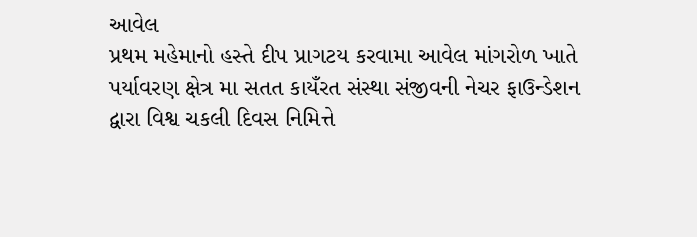આવેલ
પ્રથમ મહેમાનો હસ્તે દીપ પ્રાગટય કરવામા આવેલ માંગરોળ ખાતે પર્યાવરણ ક્ષેત્ર મા સતત કાયઁરત સંસ્થા સંજીવની નેચર ફાઉન્ડેશન દ્વારા વિશ્વ ચકલી દિવસ નિમિત્તે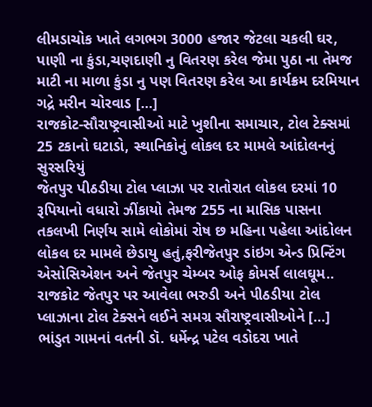લીમડાચોક ખાતે લગભગ 3000 હજાર જેટલા ચકલી ઘર, પાણી ના કુંડા,ચણદાણી નુ વિતરણ કરેલ જેમા પુઠા ના તેમજ માટી ના માળા કુંડા નુ પણ વિતરણ કરેલ આ કાર્યક્રમ દરમિયાન ગદ્રે મરીન ચોરવાડ […]
રાજકોટ-સૌરાષ્ટ્રવાસીઓ માટે ખુશીના સમાચાર, ટોલ ટેક્સમાં 25 ટકાનો ઘટાડો, સ્થાનિકોનું લોકલ દર મામલે આંદોલનનું સુરસરિયું
જેતપુર પીઠડીયા ટોલ પ્લાઝા પર રાતોરાત લોકલ દરમાં 10 રૂપિયાનો વધારો ઝીંકાયો તેમજ 255 ના માસિક પાસના તકલખી નિર્ણય સામે લોકોમાં રોષ છ મહિના પહેલા આંદોલન લોકલ દર મામલે છેડાયુ હતું,ફરીજેતપુર ડાંઇગ એન્ડ પ્રિન્ટિંગ એસોસિએશન અને જેતપુર ચેમ્બર ઓફ કોમર્સ લાલઘૂમ.. રાજકોટ જેતપુર પર આવેલા ભરુડી અને પીઠડીયા ટોલ પ્લાઝાના ટોલ ટેક્સને લઈને સમગ્ર સૌરાષ્ટ્રવાસીઓને […]
ભાંડુત ગામનાં વતની ડૉ. ધર્મેન્દ્ર પટેલ વડોદરા ખાતે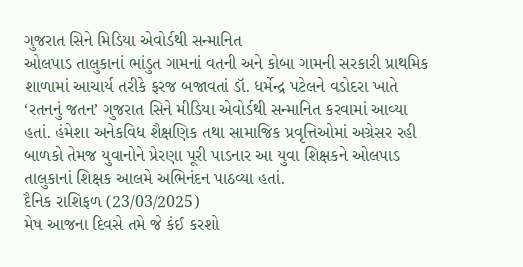ગુજરાત સિને મિડિયા એવોર્ડથી સન્માનિત
ઓલપાડ તાલુકાનાં ભાંડુત ગામનાં વતની અને કોબા ગામની સરકારી પ્રાથમિક શાળામાં આચાર્ય તરીકે ફરજ બજાવતાં ડૉ. ધર્મેન્દ્ર પટેલને વડોદરા ખાતે ‘રતનનું જતન’ ગુજરાત સિને મીડિયા એવોર્ડથી સન્માનિત કરવામાં આવ્યા હતાં. હંમેશા અનેકવિધ શૈક્ષણિક તથા સામાજિક પ્રવૃત્તિઓમાં અગ્રેસર રહી બાળકો તેમજ યુવાનોને પ્રેરણા પૂરી પાડનાર આ યુવા શિક્ષકને ઓલપાડ તાલુકાનાં શિક્ષક આલમે અભિનંદન પાઠવ્યા હતાં.
દૈનિક રાશિફળ (23/03/2025)
મેષ આજના દિવસે તમે જે કંઈ કરશો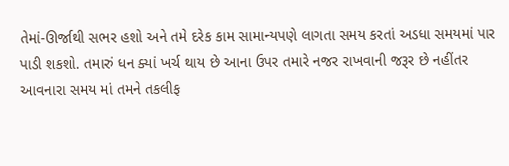તેમાં-ઊર્જાથી સભર હશો અને તમે દરેક કામ સામાન્યપણે લાગતા સમય કરતાં અડધા સમયમાં પાર પાડી શકશો. તમારું ધન ક્યાં ખર્ચ થાય છે આના ઉપર તમારે નજર રાખવાની જરૂર છે નહીંતર આવનારા સમય માં તમને તકલીફ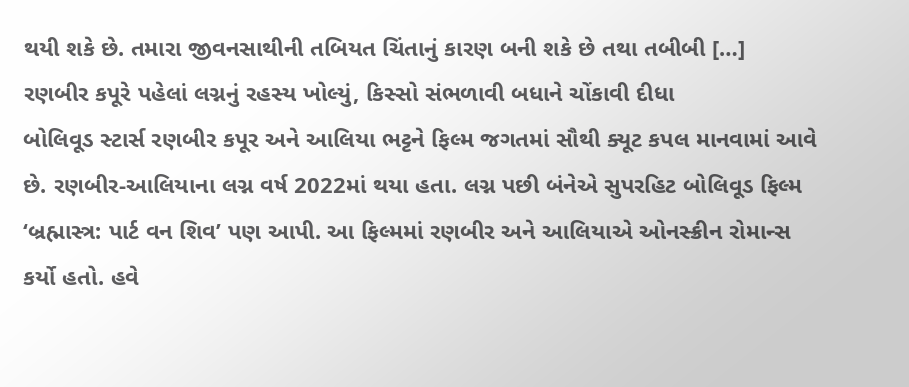થયી શકે છે. તમારા જીવનસાથીની તબિયત ચિંતાનું કારણ બની શકે છે તથા તબીબી […]
રણબીર કપૂરે પહેલાં લગ્નનું રહસ્ય ખોલ્યું, કિસ્સો સંભળાવી બધાને ચોંકાવી દીધા
બોલિવૂડ સ્ટાર્સ રણબીર કપૂર અને આલિયા ભટ્ટને ફિલ્મ જગતમાં સૌથી ક્યૂટ કપલ માનવામાં આવે છે. રણબીર-આલિયાના લગ્ન વર્ષ 2022માં થયા હતા. લગ્ન પછી બંનેએ સુપરહિટ બોલિવૂડ ફિલ્મ ‘બ્રહ્માસ્ત્ર: પાર્ટ વન શિવ’ પણ આપી. આ ફિલ્મમાં રણબીર અને આલિયાએ ઓનસ્ક્રીન રોમાન્સ કર્યો હતો. હવે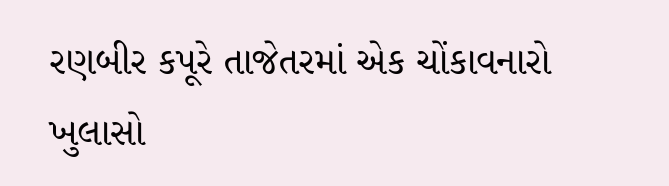રણબીર કપૂરે તાજેતરમાં એક ચોંકાવનારો ખુલાસો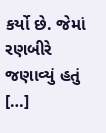કર્યો છે. જેમાં રણબીરે જણાવ્યું હતું […]